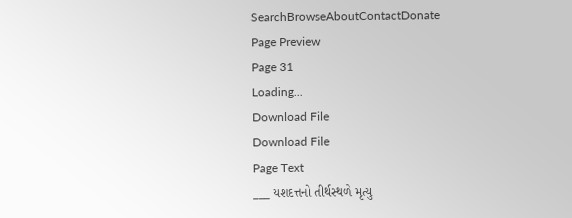SearchBrowseAboutContactDonate
Page Preview
Page 31
Loading...
Download File
Download File
Page Text
___ યશદત્તનો તીર્થસ્થળે મૃત્યુ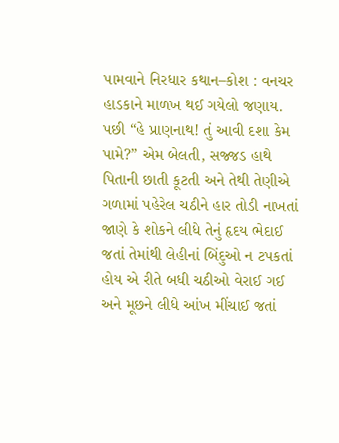પામવાને નિરધાર કથાન–કોશ : વનચર હાડકાને માળખ થઈ ગયેલો જણાય. પછી “હે પ્રાણનાથ! તું આવી દશા કેમ પામે?” એમ બેલતી, સજ્જડ હાથે પિતાની છાતી કૂટતી અને તેથી તેણીએ ગળામાં પહેરેલ ચઠીને હાર તોડી નાખતાં જાણે કે શોકને લીધે તેનું હૃદય ભેદાઈ જતાં તેમાંથી લેહીનાં બિંદુઓ ન ટપકતાં હોય એ રીતે બધી ચઠીઓ વેરાઈ ગઈ અને મૂછને લીધે આંખ મીંચાઈ જતાં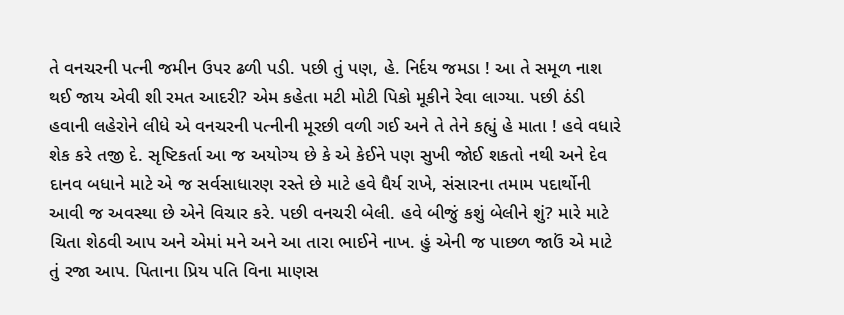તે વનચરની પત્ની જમીન ઉપર ઢળી પડી. પછી તું પણ, હે. નિર્દય જમડા ! આ તે સમૂળ નાશ થઈ જાય એવી શી રમત આદરી? એમ કહેતા મટી મોટી પિકો મૂકીને રેવા લાગ્યા. પછી ઠંડી હવાની લહેરોને લીધે એ વનચરની પત્નીની મૂરછી વળી ગઈ અને તે તેને કહ્યું હે માતા ! હવે વધારે શેક કરે તજી દે. સૃષ્ટિકર્તા આ જ અયોગ્ય છે કે એ કેઈને પણ સુખી જોઈ શકતો નથી અને દેવ દાનવ બધાને માટે એ જ સર્વસાધારણ રસ્તે છે માટે હવે ધૈર્ય રાખે, સંસારના તમામ પદાર્થોની આવી જ અવસ્થા છે એને વિચાર કરે. પછી વનચરી બેલી. હવે બીજું કશું બેલીને શું? મારે માટે ચિતા શેઠવી આપ અને એમાં મને અને આ તારા ભાઈને નાખ. હું એની જ પાછળ જાઉં એ માટે તું રજા આપ. પિતાના પ્રિય પતિ વિના માણસ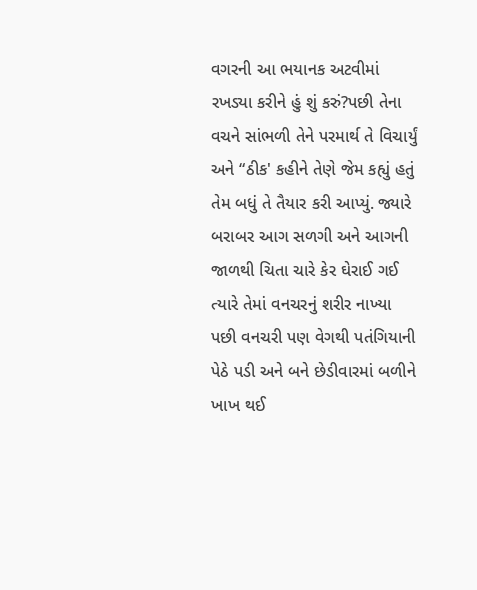વગરની આ ભયાનક અટવીમાં રખડ્યા કરીને હું શું કરું?પછી તેના વચને સાંભળી તેને પરમાર્થ તે વિચાર્યું અને “ઠીક' કહીને તેણે જેમ કહ્યું હતું તેમ બધું તે તૈયાર કરી આપ્યું. જ્યારે બરાબર આગ સળગી અને આગની જાળથી ચિતા ચારે કેર ઘેરાઈ ગઈ ત્યારે તેમાં વનચરનું શરીર નાખ્યા પછી વનચરી પણ વેગથી પતંગિયાની પેઠે પડી અને બને છેડીવારમાં બળીને ખાખ થઈ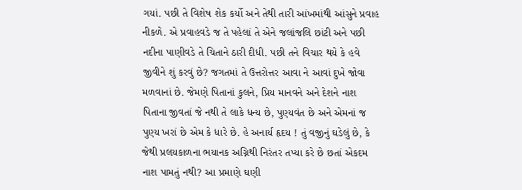ગયાં. પછી તે વિશેષ શેક કર્યો અને તેથી તારી આંખમાંથી આંસુને પ્રવાહ નીકળે. એ પ્રવાહવડે જ તે પહેલાં તે એને જલાંજલિ છાંટી અને પછી નદીના પાણીવડે તે ચિતાને ઠારી દીધી. પછી તને વિચાર થયે કે હવે જીવીને શું કરવું છે? જગતમાં તે ઉત્તરોત્તર આવા ને આવાં દુખે જોવા મળવાનાં છે. જેમણે પિતાનાં કુલને, પ્રિય માનવને અને દેશને નાશ પિતાના જીવતાં જે નથી તે લાકે ધન્ય છે, પુણ્યવંત છે અને એમનાં જ પુણ્ય ખરાં છે એમ કે ધારે છે. હે અનાર્ય હૃદય ! તું વજીનું ઘડેલું છે, કે જેથી પ્રલયકાળના ભયાનક અગ્નિથી નિરંતર તપ્યા કરે છે છતાં એકદમ નાશ પામતું નથી? આ પ્રમાણે ઘણી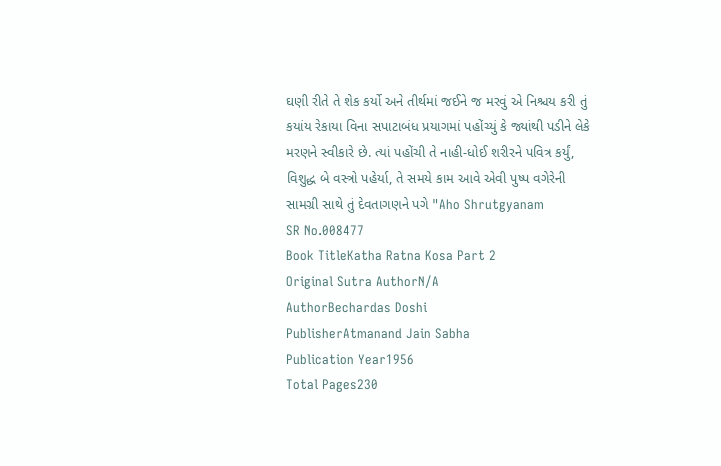ઘણી રીતે તે શેક કર્યો અને તીર્થમાં જઈને જ મરવું એ નિશ્ચય કરી તું કયાંય રેકાયા વિના સપાટાબંધ પ્રયાગમાં પહોંચ્યું કે જ્યાંથી પડીને લેકે મરણને સ્વીકારે છે. ત્યાં પહોંચી તે નાહી-ધોઈ શરીરને પવિત્ર કર્યું, વિશુદ્ધ બે વસ્ત્રો પહેર્યા, તે સમયે કામ આવે એવી પુષ્પ વગેરેની સામગ્રી સાથે તું દેવતાગણને પગે "Aho Shrutgyanam
SR No.008477
Book TitleKatha Ratna Kosa Part 2
Original Sutra AuthorN/A
AuthorBechardas Doshi
PublisherAtmanand Jain Sabha
Publication Year1956
Total Pages230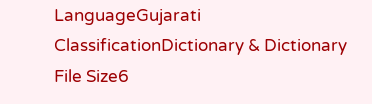LanguageGujarati
ClassificationDictionary & Dictionary
File Size6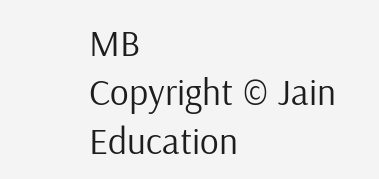MB
Copyright © Jain Education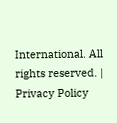International. All rights reserved. | Privacy Policy